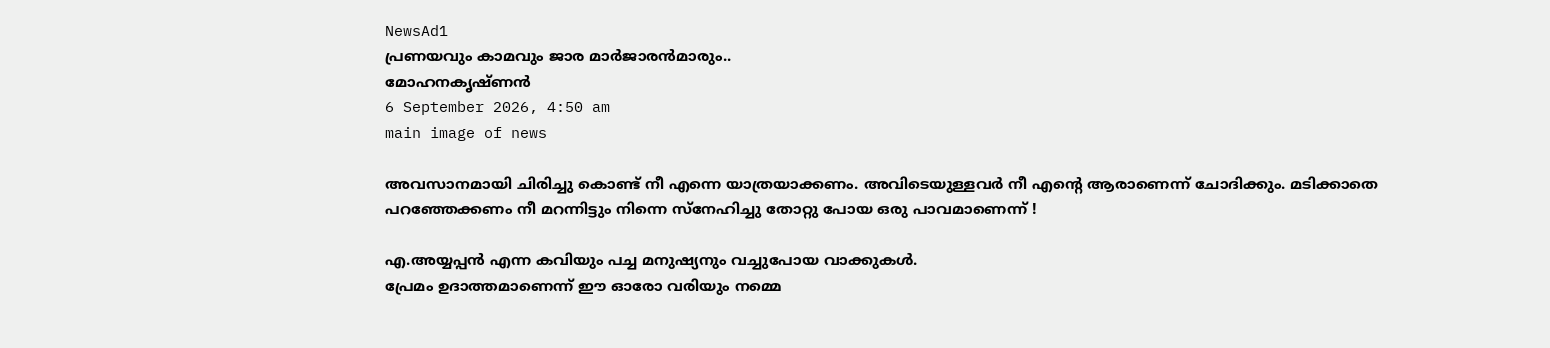NewsAd1
പ്രണയവും കാമവും ജാര മാർജാരൻമാരും..
മോഹനകൃഷ്ണൻ
6 September 2026, 4:50 am
main image of news

അവസാനമായി ചിരിച്ചു കൊണ്ട് നീ എന്നെ യാത്രയാക്കണം. അവിടെയുള്ളവർ നീ എന്റെ ആരാണെന്ന് ചോദിക്കും. മടിക്കാതെ പറഞ്ഞേക്കണം നീ മറന്നിട്ടും നിന്നെ സ്നേഹിച്ചു തോറ്റു പോയ ഒരു പാവമാണെന്ന് !

എ.അയ്യപ്പൻ എന്ന കവിയും പച്ച മനുഷ്യനും വച്ചുപോയ വാക്കുകൾ.
പ്രേമം ഉദാത്തമാണെന്ന് ഈ ഓരോ വരിയും നമ്മെ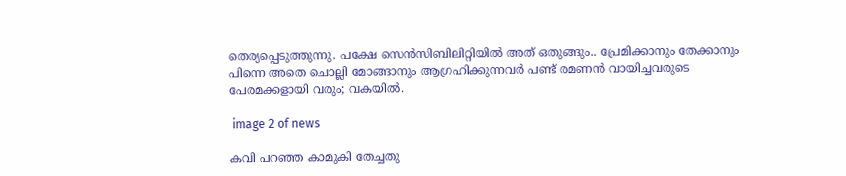തെര്യപ്പെടുത്തുന്നു. പക്ഷേ സെൻസിബിലിറ്റിയിൽ അത് ഒതുങ്ങും.. പ്രേമിക്കാനും തേക്കാനും പിന്നെ അതെ ചൊല്ലി മോങ്ങാനും ആഗ്രഹിക്കുന്നവർ പണ്ട് രമണൻ വായിച്ചവരുടെ പേരമക്കളായി വരും; വകയിൽ.

 image 2 of news

കവി പറഞ്ഞ കാമുകി തേച്ചതു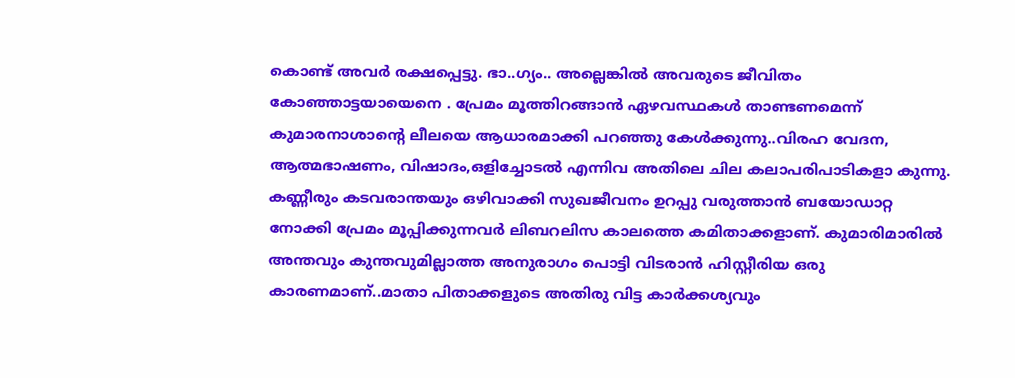കൊണ്ട് അവർ രക്ഷപ്പെട്ടു. ഭാ..ഗ്യം.. അല്ലെങ്കിൽ അവരുടെ ജീവിതം കോഞ്ഞാട്ടയായെനെ . പ്രേമം മൂത്തിറങ്ങാൻ ഏഴവസ്ഥകൾ താണ്ടണമെന്ന് കുമാരനാശാന്റെ ലീലയെ ആധാരമാക്കി പറഞ്ഞു കേൾക്കുന്നു..വിരഹ വേദന, ആത്മഭാഷണം, വിഷാദം,ഒളിച്ചോടൽ എന്നിവ അതിലെ ചില കലാപരിപാടികളാ കുന്നു. കണ്ണീരും കടവരാന്തയും ഒഴിവാക്കി സുഖജീവനം ഉറപ്പു വരുത്താൻ ബയോഡാറ്റ നോക്കി പ്രേമം മൂപ്പിക്കുന്നവർ ലിബറലിസ കാലത്തെ കമിതാക്കളാണ്. കുമാരിമാരിൽ അന്തവും കുന്തവുമില്ലാത്ത അനുരാഗം പൊട്ടി വിടരാൻ ഹിസ്റ്റീരിയ ഒരു കാരണമാണ്..മാതാ പിതാക്കളുടെ അതിരു വിട്ട കാർക്കശ്യവും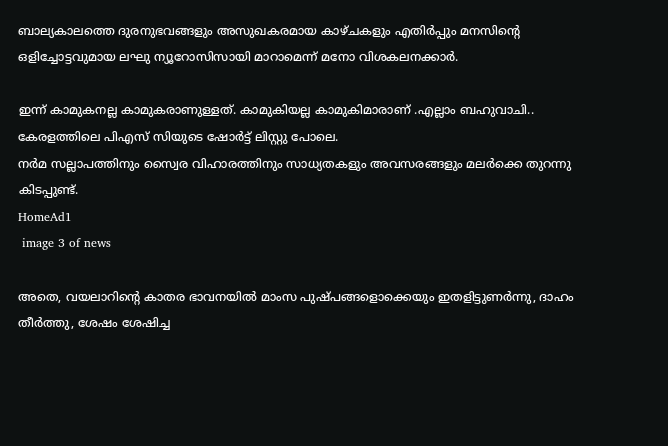ബാല്യകാലത്തെ ദുരനുഭവങ്ങളും അസുഖകരമായ കാഴ്ചകളും എതിർപ്പും മനസിന്റെ ഒളിച്ചോട്ടവുമായ ലഘു ന്യൂറോസിസായി മാറാമെന്ന് മനോ വിശകലനക്കാർ.

ഇന്ന് കാമുകനല്ല കാമുകരാണുള്ളത്. കാമുകിയല്ല കാമുകിമാരാണ് .എല്ലാം ബഹുവാചി.. കേരളത്തിലെ പിഎസ് സിയുടെ ഷോർട്ട് ലിസ്റ്റു പോലെ.
നർമ സല്ലാപത്തിനും സ്വൈര വിഹാരത്തിനും സാധ്യതകളും അവസരങ്ങളും മലർക്കെ തുറന്നു കിടപ്പുണ്ട്.
HomeAd1
 image 3 of news

അതെ, വയലാറിന്റെ കാതര ഭാവനയിൽ മാംസ പുഷ്പങ്ങളൊക്കെയും ഇതളിട്ടുണർന്നു, ദാഹം തീർത്തു, ശേഷം ശേഷിച്ച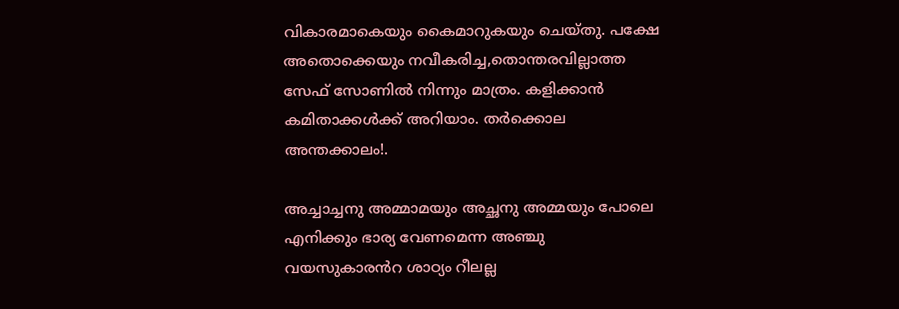വികാരമാകെയും കൈമാറുകയും ചെയ്തു. പക്ഷേ അതൊക്കെയും നവീകരിച്ച,തൊന്തരവില്ലാത്ത സേഫ് സോണിൽ നിന്നും മാത്രം. കളിക്കാൻ കമിതാക്കൾക്ക് അറിയാം. തർക്കൊല അന്തക്കാലം!.

അച്ചാച്ചനു അമ്മാമയും അച്ഛനു അമ്മയും പോലെ എനിക്കും ഭാര്യ വേണമെന്ന അഞ്ചു വയസുകാരൻറ ശാഠ്യം റീലല്ല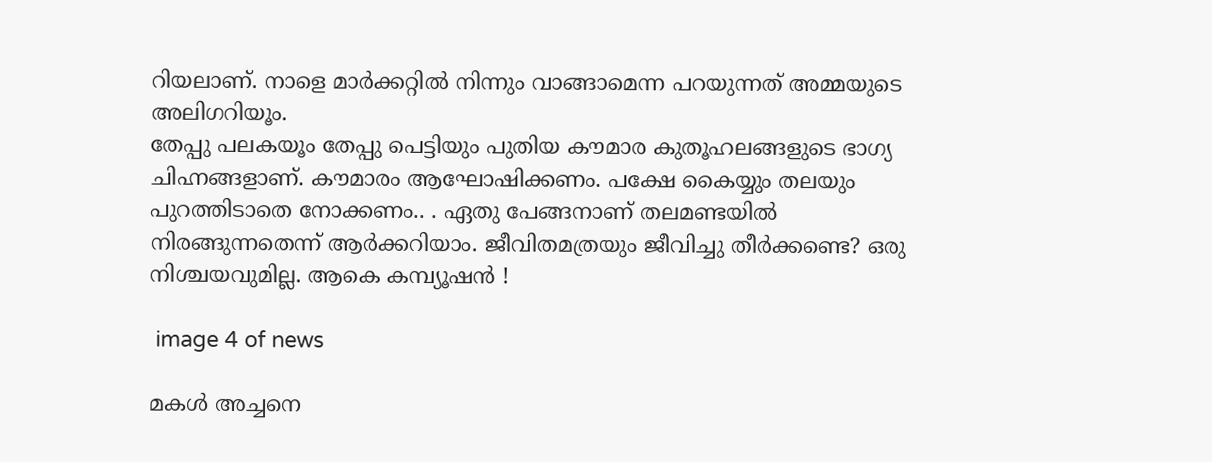റിയലാണ്. നാളെ മാർക്കറ്റിൽ നിന്നും വാങ്ങാമെന്ന പറയുന്നത് അമ്മയുടെ അലിഗറിയൂം.
തേപ്പു പലകയൂം തേപ്പു പെട്ടിയും പുതിയ കൗമാര കുതൂഹലങ്ങളുടെ ഭാഗ്യ ചിഹ്നങ്ങളാണ്. കൗമാരം ആഘോഷിക്കണം. പക്ഷേ കൈയ്യും തലയും പുറത്തിടാതെ നോക്കണം.. . ഏതു പേങ്ങനാണ് തലമണ്ടയിൽ നിരങ്ങുന്നതെന്ന് ആർക്കറിയാം. ജീവിതമത്രയും ജീവിച്ചു തീർക്കണ്ടെ? ഒരു നിശ്ചയവുമില്ല. ആകെ കമ്പ്യൂഷൻ !

 image 4 of news

മകൾ അച്ചനെ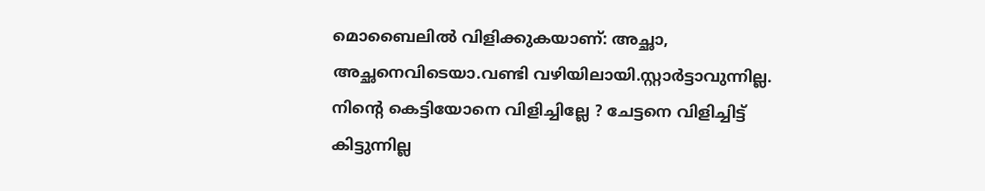മൊബൈലിൽ വിളിക്കുകയാണ്: അച്ഛാ, അച്ഛനെവിടെയാ.വണ്ടി വഴിയിലായി.സ്റ്റാർട്ടാവുന്നില്ല. നിന്റെ കെട്ടിയോനെ വിളിച്ചില്ലേ ? ചേട്ടനെ വിളിച്ചിട്ട് കിട്ടുന്നില്ല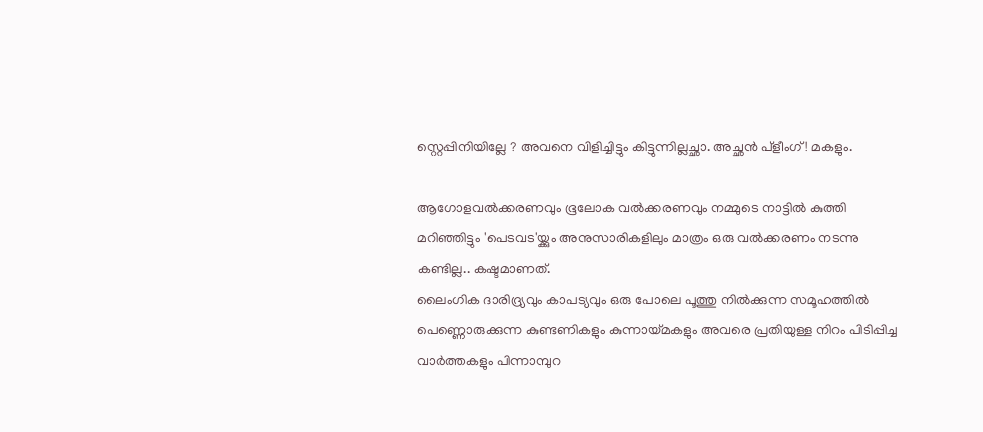സ്റ്റെപ്പിനിയില്ലേ ? അവനെ വിളിച്ചിട്ടും കിട്ടുന്നില്ലച്ഛാ. അച്ഛൻ പ്ളീംഗ് ! മകളും.

ആഗോളവൽക്കരണവും ഭൂലോക വൽക്കരണവും നമ്മുടെ നാട്ടിൽ കുത്തി മറിഞ്ഞിട്ടും 'പെടവട'യ്ക്കും അനുസാരികളിലും മാത്രം ഒരു വൽക്കരണം നടന്നു കണ്ടില്ല.. കഷ്ടമാണത്.
ലൈംഗിക ദാരിദ്ര്യവും കാപട്യവും ഒരു പോലെ പൂത്തു നിൽക്കുന്ന സമൂഹത്തിൽ പെണ്ണൊരുക്കുന്ന കുണ്ടണികളും കുന്നായ്മകളും അവരെ പ്രതിയുള്ള നിറം പിടിപ്പിച്ച വാർത്തകളും പിന്നാമ്പുറ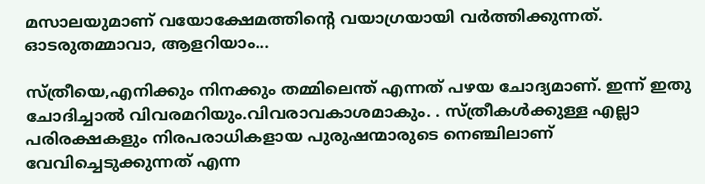മസാലയുമാണ് വയോക്ഷേമത്തിന്റെ വയാഗ്രയായി വർത്തിക്കുന്നത്. ഓടരുതമ്മാവാ, ആളറിയാം...

സ്ത്രീയെ,എനിക്കും നിനക്കും തമ്മിലെന്ത് എന്നത് പഴയ ചോദ്യമാണ്. ഇന്ന് ഇതു ചോദിച്ചാൽ വിവരമറിയും.വിവരാവകാശമാകും. . സ്ത്രീകൾക്കുള്ള എല്ലാ പരിരക്ഷകളും നിരപരാധികളായ പുരുഷന്മാരുടെ നെഞ്ചിലാണ് വേവിച്ചെടുക്കുന്നത് എന്ന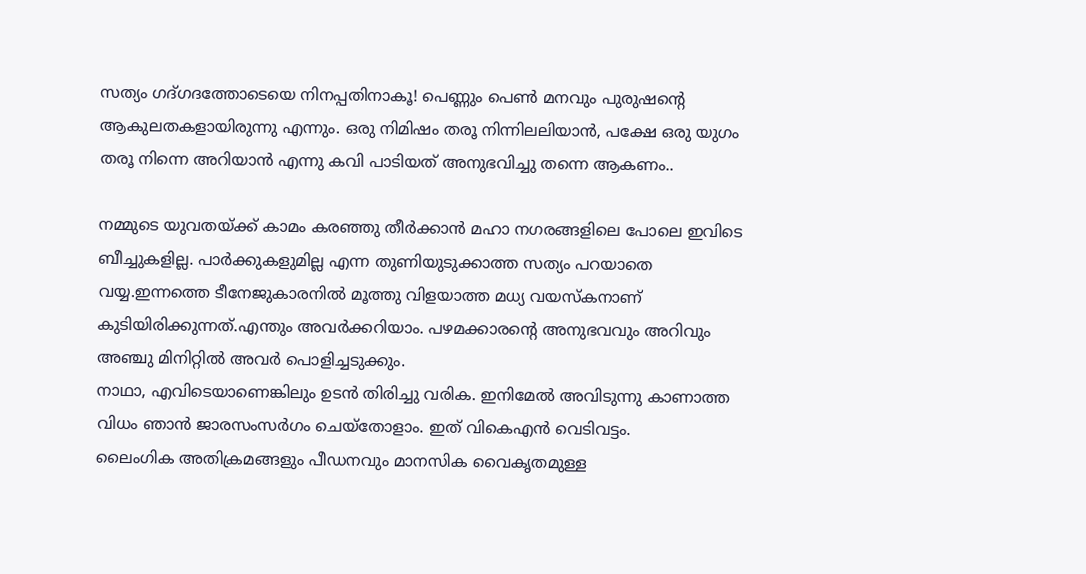സത്യം ഗദ്ഗദത്തോടെയെ നിനപ്പതിനാകൂ! പെണ്ണും പെൺ മനവും പുരുഷന്റെ ആകുലതകളായിരുന്നു എന്നും. ഒരു നിമിഷം തരൂ നിന്നിലലിയാൻ, പക്ഷേ ഒരു യുഗം തരൂ നിന്നെ അറിയാൻ എന്നു കവി പാടിയത് അനുഭവിച്ചു തന്നെ ആകണം..

നമ്മുടെ യുവതയ്ക്ക് കാമം കരഞ്ഞു തീർക്കാൻ മഹാ നഗരങ്ങളിലെ പോലെ ഇവിടെ ബീച്ചുകളില്ല. പാർക്കുകളുമില്ല എന്ന തുണിയുടുക്കാത്ത സത്യം പറയാതെ വയ്യ.ഇന്നത്തെ ടീനേജുകാരനിൽ മൂത്തു വിളയാത്ത മധ്യ വയസ്കനാണ് കുടിയിരിക്കുന്നത്.എന്തും അവർക്കറിയാം. പഴമക്കാരന്റെ അനുഭവവും അറിവും അഞ്ചു മിനിറ്റിൽ അവർ പൊളിച്ചടുക്കും.
നാഥാ, എവിടെയാണെങ്കിലും ഉടൻ തിരിച്ചു വരിക. ഇനിമേൽ അവിടുന്നു കാണാത്ത വിധം ഞാൻ ജാരസംസർഗം ചെയ്തോളാം. ഇത് വികെഎൻ വെടിവട്ടം.
ലൈംഗിക അതിക്രമങ്ങളും പീഡനവും മാനസിക വൈകൃതമുള്ള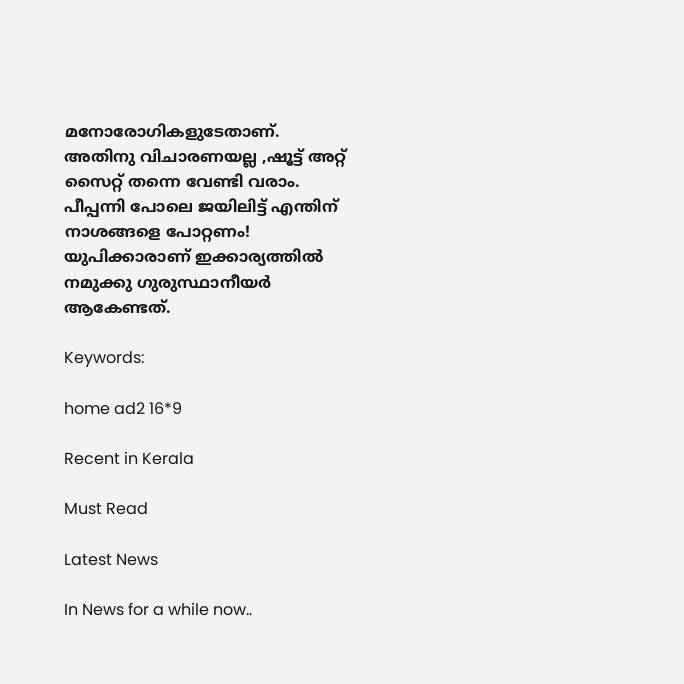മനോരോഗികളുടേതാണ്.
അതിനു വിചാരണയല്ല ,ഷൂട്ട് അറ്റ് സൈറ്റ് തന്നെ വേണ്ടി വരാം.
പീപ്പന്നി പോലെ ജയിലിട്ട് എന്തിന് നാശങ്ങളെ പോറ്റണം!
യുപിക്കാരാണ് ഇക്കാര്യത്തിൽ നമുക്കു ഗുരുസ്ഥാനീയർ ആകേണ്ടത്.

Keywords:

home ad2 16*9

Recent in Kerala

Must Read

Latest News

In News for a while now..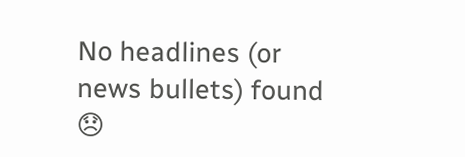No headlines (or news bullets) found 😞